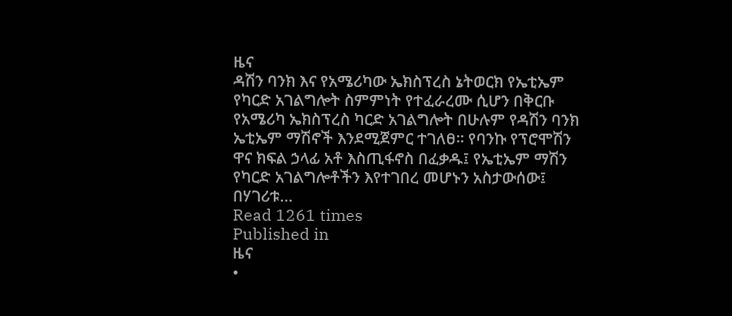ዜና
ዳሽን ባንክ እና የአሜሪካው ኤክስፕረስ ኔትወርክ የኤቲኤም የካርድ አገልግሎት ስምምነት የተፈራረሙ ሲሆን በቅርቡ የአሜሪካ ኤክስፕረስ ካርድ አገልግሎት በሁሉም የዳሽን ባንክ ኤቲኤም ማሽኖች እንደሚጀምር ተገለፀ፡፡ የባንኩ የፕሮሞሽን ዋና ክፍል ኃላፊ አቶ እስጢፋኖስ በፈቃዱ፤ የኤቲኤም ማሽን የካርድ አገልግሎቶችን እየተገበረ መሆኑን አስታውሰው፤ በሃገሪቱ…
Read 1261 times
Published in
ዜና
•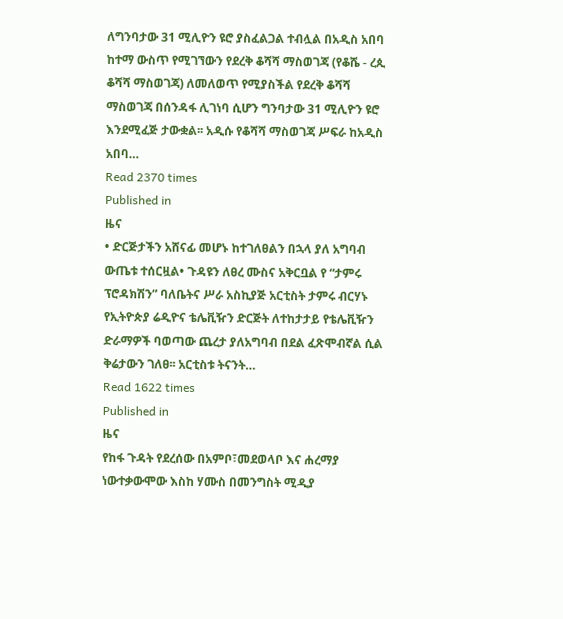ለግንባታው 31 ሚሊዮን ዩሮ ያስፈልጋል ተብሏል በአዲስ አበባ ከተማ ውስጥ የሚገኘውን የደረቅ ቆሻሻ ማስወገጃ (የቆሼ - ረጲ ቆሻሻ ማስወገጃ) ለመለወጥ የሚያስችል የደረቅ ቆሻሻ ማስወገጃ በሰንዳፋ ሊገነባ ሲሆን ግንባታው 31 ሚሊዮን ዩሮ እንደሚፈጅ ታውቋል፡፡ አዲሱ የቆሻሻ ማስወገጃ ሥፍራ ከአዲስ አበባ…
Read 2370 times
Published in
ዜና
• ድርጅታችን አሸናፊ መሆኑ ከተገለፀልን በኋላ ያለ አግባብ ውጤቱ ተሰርዟል• ጉዳዩን ለፀረ ሙስና አቅርቧል የ “ታምሩ ፕሮዳክሽን” ባለቤትና ሥራ አስኪያጅ አርቲስት ታምሩ ብርሃኑ የኢትዮጵያ ሬዲዮና ቴሌቪዥን ድርጅት ለተከታታይ የቴሌቪዥን ድራማዎች ባወጣው ጨረታ ያለአግባብ በደል ፈጽሞብኛል ሲል ቅሬታውን ገለፀ፡፡ አርቲስቱ ትናንት…
Read 1622 times
Published in
ዜና
የከፋ ጉዳት የደረሰው በአምቦ፣መደወላቦ እና ሐረማያ ነውተቃውሞው እስከ ሃሙስ በመንግስት ሚዲያ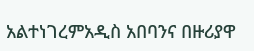አልተነገረምአዲስ አበባንና በዙሪያዋ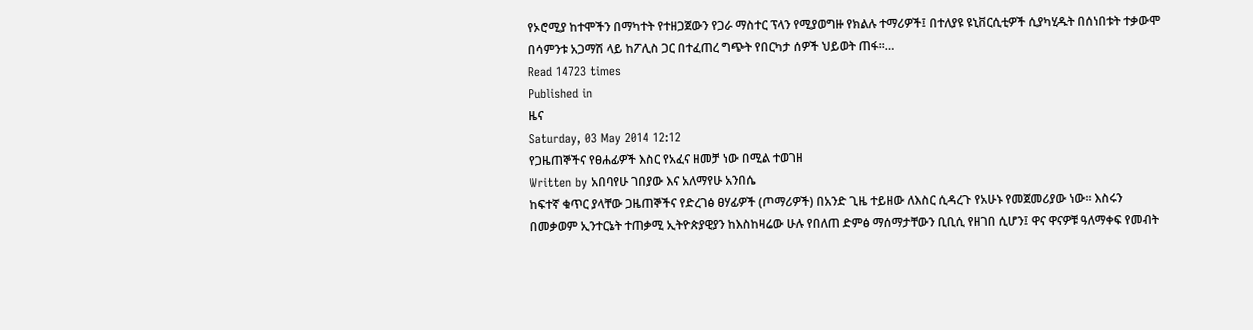የኦሮሚያ ከተሞችን በማካተት የተዘጋጀውን የጋራ ማስተር ፕላን የሚያወግዙ የክልሉ ተማሪዎች፤ በተለያዩ ዩኒቨርሲቲዎች ሲያካሂዱት በሰነበቱት ተቃውሞ በሳምንቱ አጋማሽ ላይ ከፖሊስ ጋር በተፈጠረ ግጭት የበርካታ ሰዎች ህይወት ጠፋ፡፡…
Read 14723 times
Published in
ዜና
Saturday, 03 May 2014 12:12
የጋዜጠኞችና የፀሐፊዎች እስር የአፈና ዘመቻ ነው በሚል ተወገዘ
Written by አበባየሁ ገበያው እና አለማየሁ አንበሴ
ከፍተኛ ቁጥር ያላቸው ጋዜጠኞችና የድረገፅ ፀሃፊዎች (ጦማሪዎች) በአንድ ጊዜ ተይዘው ለእስር ሲዳረጉ የአሁኑ የመጀመሪያው ነው፡፡ እስሩን በመቃወም ኢንተርኔት ተጠቃሚ ኢትዮጵያዊያን ከእስከዛሬው ሁሉ የበለጠ ድምፅ ማሰማታቸውን ቢቢሲ የዘገበ ሲሆን፤ ዋና ዋናዎቹ ዓለማቀፍ የመብት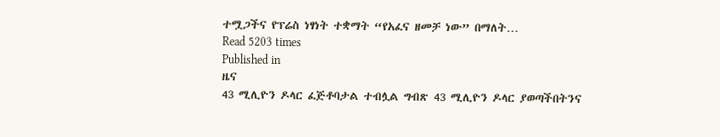ተሟጋችና የፕሬስ ነፃነት ተቋማት “የአፈና ዘመቻ ነው” በማለት…
Read 5203 times
Published in
ዜና
43 ሚሊዮን ዶላር ፈጅቶባታል ተብሏል ግብጽ 43 ሚሊዮን ዶላር ያወጣችበትንና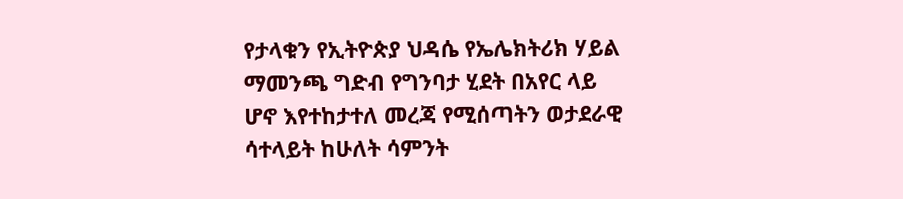የታላቁን የኢትዮጵያ ህዳሴ የኤሌክትሪክ ሃይል ማመንጫ ግድብ የግንባታ ሂደት በአየር ላይ ሆኖ እየተከታተለ መረጃ የሚሰጣትን ወታደራዊ ሳተላይት ከሁለት ሳምንት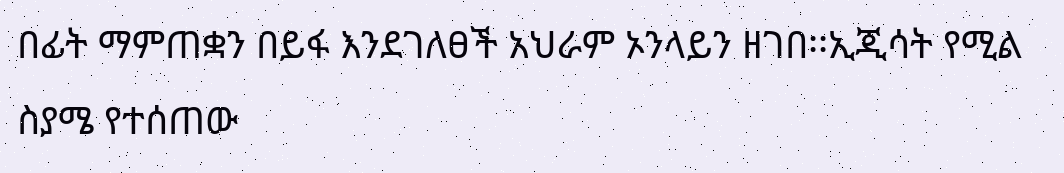በፊት ማምጠቋን በይፋ እንደገለፀች አህራም ኦንላይን ዘገበ፡፡ኢጂሳት የሚል ስያሜ የተሰጠው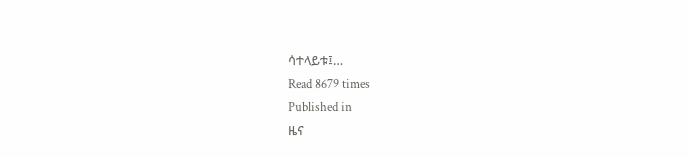ሳተላይቱ፤…
Read 8679 times
Published in
ዜና